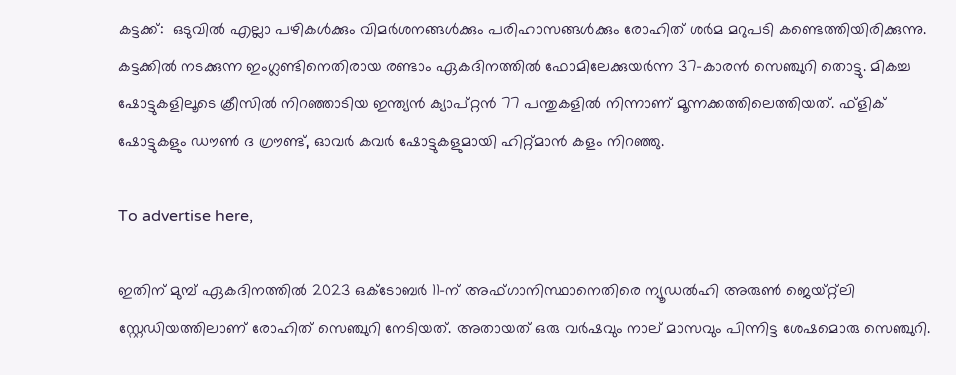കട്ടക്ക്:  ഒടുവില്‍ എല്ലാ പഴികള്‍ക്കും വിമര്‍ശനങ്ങള്‍ക്കും പരിഹാസങ്ങള്‍ക്കും രോഹിത് ശര്‍മ മറുപടി കണ്ടെത്തിയിരിക്കുന്നു. കട്ടക്കില്‍ നടക്കുന്ന ഇംഗ്ലണ്ടിനെതിരായ രണ്ടാം ഏകദിനത്തില്‍ ഫോമിലേക്കുയര്‍ന്ന 37-കാരന്‍ സെഞ്ചുറി തൊട്ടു. മികച്ച ഷോട്ടുകളിലൂടെ ക്രീസില്‍ നിറഞ്ഞാടിയ ഇന്ത്യന്‍ ക്യാപ്റ്റന്‍ 77 പന്തുകളില്‍ നിന്നാണ് മൂന്നക്കത്തിലെത്തിയത്. ഫ്‌ളിക് ഷോട്ടുകളും ഡൗണ്‍ ദ ഗ്രൗണ്ട്, ഓവര്‍ കവര്‍ ഷോട്ടുകളുമായി ഹിറ്റ്മാന്‍ കളം നിറഞ്ഞു.

To advertise here,

ഇതിന് മുമ്പ് ഏകദിനത്തില്‍ 2023 ഒക്ടോബര്‍ 11-ന് അഫ്ഗാനിസ്ഥാനെതിരെ ന്യൂഡല്‍ഹി അരുണ്‍ ജെയ്റ്റ്ലി സ്റ്റേഡിയത്തിലാണ് രോഹിത് സെഞ്ചുറി നേടിയത്. അതായത് ഒരു വര്‍ഷവും നാല് മാസവും പിന്നിട്ട ശേഷമൊരു സെഞ്ചുറി.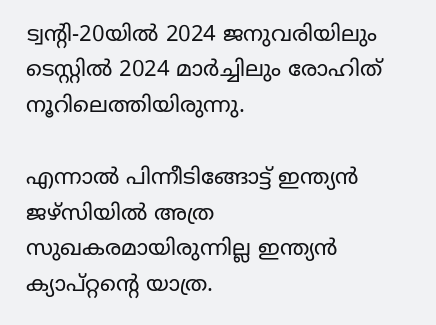ട്വന്റി-20യില്‍ 2024 ജനുവരിയിലും ടെസ്റ്റില്‍ 2024 മാര്‍ച്ചിലും രോഹിത് നൂറിലെത്തിയിരുന്നു.

എന്നാല്‍ പിന്നീടിങ്ങോട്ട് ഇന്ത്യന്‍ ജഴ്‌സിയില്‍ അത്ര സുഖകരമായിരുന്നില്ല ഇന്ത്യന്‍ ക്യാപ്റ്റന്റെ യാത്ര.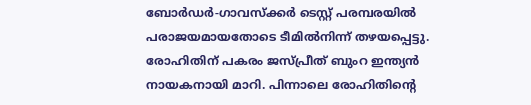ബോര്‍ഡര്‍-ഗാവസ്‌ക്കര്‍ ടെസ്റ്റ് പരമ്പരയില്‍ പരാജയമായതോടെ ടീമില്‍നിന്ന് തഴയപ്പെട്ടു. രോഹിതിന് പകരം ജസ്പ്രീത് ബുംറ ഇന്ത്യന്‍ നായകനായി മാറി. പിന്നാലെ രോഹിതിന്റെ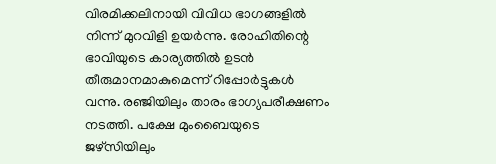വിരമിക്കലിനായി വിവിധ ഭാഗങ്ങളില്‍ നിന്ന് മുറവിളി ഉയര്‍ന്നു. രോഹിതിന്റെ ഭാവിയുടെ കാര്യത്തില്‍ ഉടന്‍ തീരുമാനമാകുമെന്ന് റിപ്പോര്‍ട്ടുകള്‍ വന്നു. രഞ്ജിയിലും താരം ഭാഗ്യപരീക്ഷണം നടത്തി. പക്ഷേ മുംബൈയുടെ ജഴ്‌സിയിലും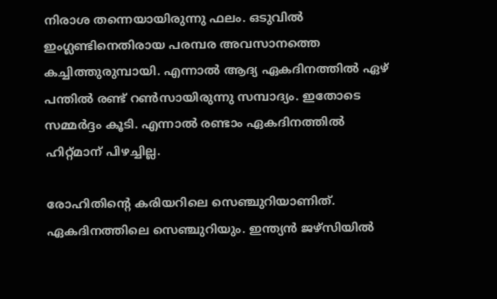നിരാശ തന്നെയായിരുന്നു ഫലം. ഒടുവില്‍ ഇംഗ്ലണ്ടിനെതിരായ പരമ്പര അവസാനത്തെ കച്ചിത്തുരുമ്പായി. എന്നാല്‍ ആദ്യ ഏകദിനത്തില്‍ ഏഴ് പന്തില്‍ രണ്ട് റണ്‍സായിരുന്നു സമ്പാദ്യം. ഇതോടെ സമ്മര്‍ദ്ദം കൂടി. എന്നാല്‍ രണ്ടാം ഏകദിനത്തില്‍ ഹിറ്റ്മാന് പിഴച്ചില്ല.

രോഹിതിന്റെ കരിയറിലെ സെഞ്ചുറിയാണിത്. ഏകദിനത്തിലെ സെഞ്ചുറിയും. ഇന്ത്യന്‍ ജഴ്‌സിയില്‍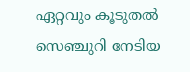ഏറ്റവും കൂടുതല്‍ സെഞ്ചുറി നേടിയ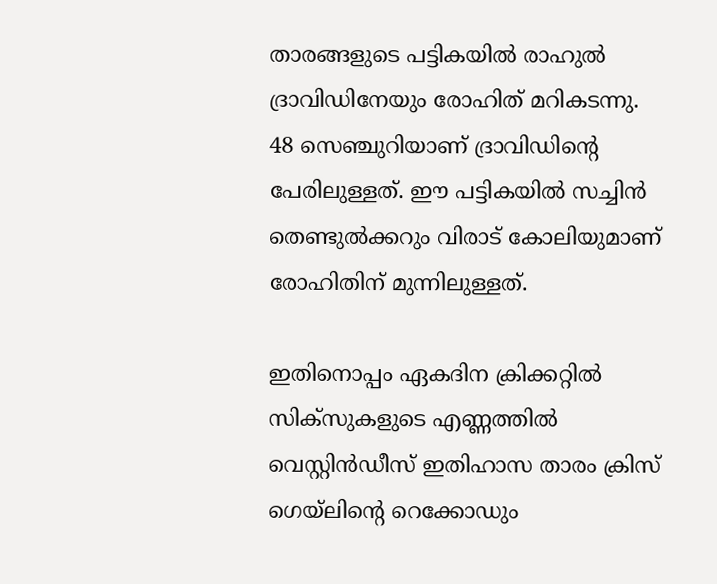താരങ്ങളുടെ പട്ടികയില്‍ രാഹുല്‍ ദ്രാവിഡിനേയും രോഹിത് മറികടന്നു. 48 സെഞ്ചുറിയാണ് ദ്രാവിഡിന്റെ പേരിലുള്ളത്. ഈ പട്ടികയില്‍ സച്ചിന്‍ തെണ്ടുല്‍ക്കറും വിരാട് കോലിയുമാണ് രോഹിതിന് മുന്നിലുള്ളത്.

ഇതിനൊപ്പം ഏകദിന ക്രിക്കറ്റില്‍ സിക്‌സുകളുടെ എണ്ണത്തില്‍ വെസ്റ്റിന്‍ഡീസ് ഇതിഹാസ താരം ക്രിസ് ഗെയ്‌ലിന്റെ റെക്കോഡും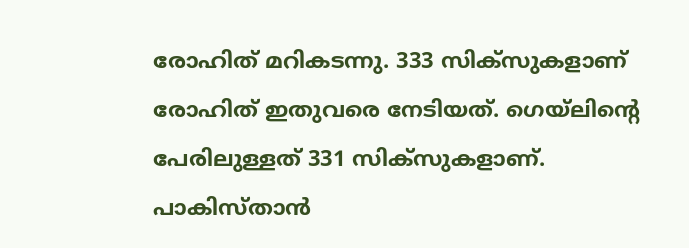രോഹിത് മറികടന്നു. 333 സിക്‌സുകളാണ് രോഹിത് ഇതുവരെ നേടിയത്. ഗെയ്‌ലിന്റെ പേരിലുള്ളത് 331 സിക്‌സുകളാണ്. പാകിസ്താന്‍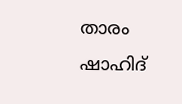താരം ഷാഹിദ്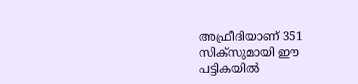അഫ്രീദിയാണ് 351 സിക്‌സുമായി ഈ പട്ടികയില്‍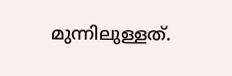മുന്നിലുള്ളത്.